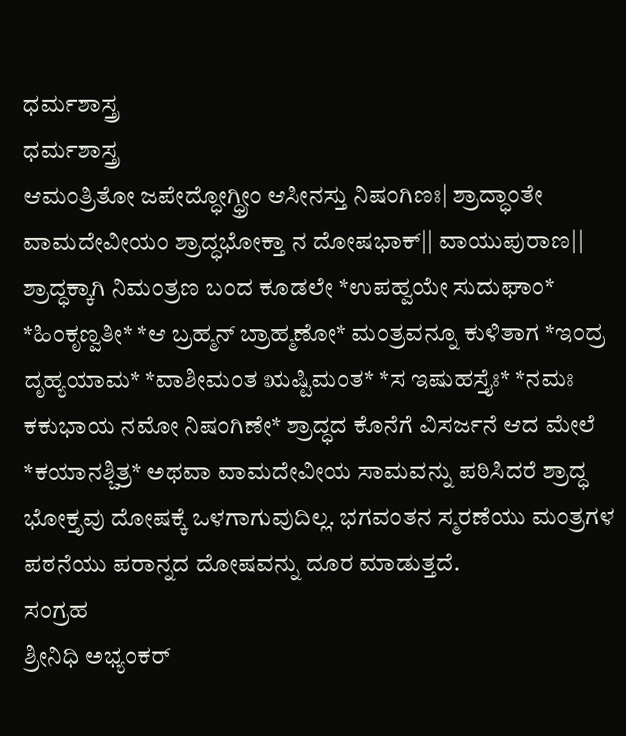ಧರ್ಮಶಾಸ್ತ್ರ
ಧರ್ಮಶಾಸ್ತ್ರ
ಆಮಂತ್ರಿತೋ ಜಪೇದ್ಧೋಗ್ಧ್ರೀಂ ಆಸೀನಸ್ತು ನಿಷಂಗಿಣಃ| ಶ್ರಾದ್ಧಾಂತೇ ವಾಮದೇವೀಯಂ ಶ್ರಾದ್ಧಭೋಕ್ತಾ ನ ದೋಷಭಾಕ್|| ವಾಯುಪುರಾಣ||
ಶ್ರಾದ್ಧಕ್ಕಾಗಿ ನಿಮಂತ್ರಣ ಬಂದ ಕೂಡಲೇ *ಉಪಹ್ವಯೇ ಸುದುಘಾಂ* *ಹಿಂಕೃಣ್ವತೀ* *ಆ ಬ್ರಹ್ಮನ್ ಬ್ರಾಹ್ಮಣೋ* ಮಂತ್ರವನ್ನೂ ಕುಳಿತಾಗ *ಇಂದ್ರ ದೃಹ್ಯಯಾಮ* *ವಾಶೀಮಂತ ಋಷ್ಟಿಮಂತ* *ಸ ಇಷುಹಸ್ತೈಃ* *ನಮಃ ಕಕುಭಾಯ ನಮೋ ನಿಷಂಗಿಣೇ* ಶ್ರಾದ್ಧದ ಕೊನೆಗೆ ವಿಸರ್ಜನೆ ಆದ ಮೇಲೆ *ಕಯಾನಶ್ಚಿತ್ರ* ಅಥವಾ ವಾಮದೇವೀಯ ಸಾಮವನ್ನು ಪಠಿಸಿದರೆ ಶ್ರಾದ್ಧ ಭೋಕ್ತೃವು ದೋಷಕ್ಕೆ ಒಳಗಾಗುವುದಿಲ್ಲ. ಭಗವಂತನ ಸ್ಮರಣೆಯು ಮಂತ್ರಗಳ ಪಠನೆಯು ಪರಾನ್ನದ ದೋಷವನ್ನು ದೂರ ಮಾಡುತ್ತದೆ.
ಸಂಗ್ರಹ
ಶ್ರೀನಿಧಿ ಅಭ್ಯಂಕರ್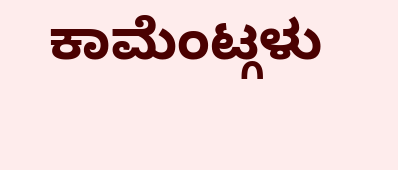ಕಾಮೆಂಟ್ಗಳು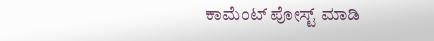ಕಾಮೆಂಟ್ ಪೋಸ್ಟ್ ಮಾಡಿ